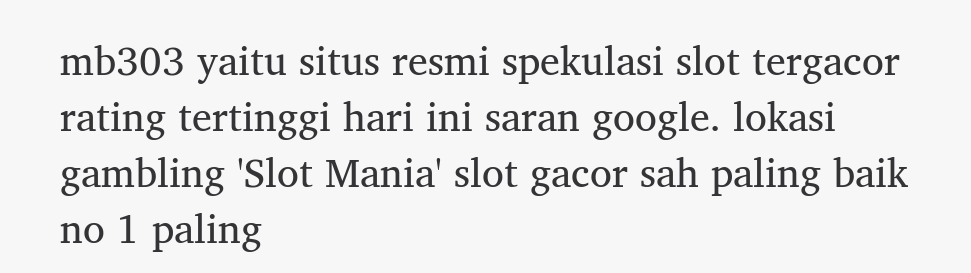mb303 yaitu situs resmi spekulasi slot tergacor rating tertinggi hari ini saran google. lokasi gambling 'Slot Mania' slot gacor sah paling baik no 1 paling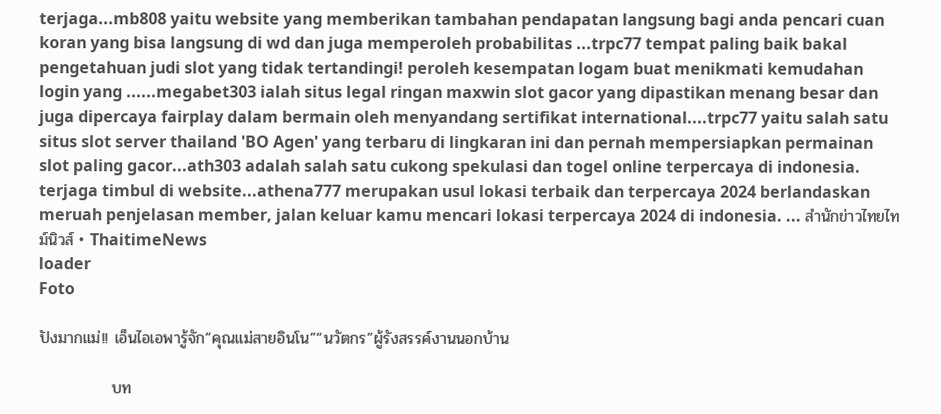terjaga...mb808 yaitu website yang memberikan tambahan pendapatan langsung bagi anda pencari cuan koran yang bisa langsung di wd dan juga memperoleh probabilitas ...trpc77 tempat paling baik bakal pengetahuan judi slot yang tidak tertandingi! peroleh kesempatan logam buat menikmati kemudahan login yang ......megabet303 ialah situs legal ringan maxwin slot gacor yang dipastikan menang besar dan juga dipercaya fairplay dalam bermain oleh menyandang sertifikat international....trpc77 yaitu salah satu situs slot server thailand 'BO Agen' yang terbaru di lingkaran ini dan pernah mempersiapkan permainan slot paling gacor...ath303 adalah salah satu cukong spekulasi dan togel online terpercaya di indonesia. terjaga timbul di website...athena777 merupakan usul lokasi terbaik dan terpercaya 2024 berlandaskan meruah penjelasan member, jalan keluar kamu mencari lokasi terpercaya 2024 di indonesia. ... สำนักข่าวไทยไทม์นิวส์ • ThaitimeNews
loader
Foto

ปังมากแม่!! เอ็นไอเอพารู้จัก“คุณแม่สายอินโน”“นวัตกร”ผู้รังสรรค์งานนอกบ้าน

             บท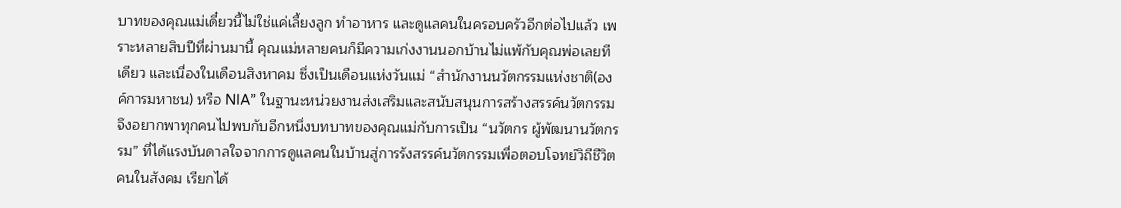บาทของคุณแม่เดี๋ยวนี้ไม่ใช่แค่เลี้ยงลูก ทำอาหาร และดูแลคนในครอบครัวอีกต่อไปแล้ว เพราะหลายสิบปีที่ผ่านมานี้ คุณแม่หลายคนก็มีความเก่งงานนอกบ้านไม่แพ้กับคุณพ่อเลยทีเดียว และเนื่องในเดือนสิงหาคม ซึ่งเป็นเดือนแห่งวันแม่ “สำนักงานนวัตกรรมแห่งชาติ(องค์การมหาชน) หรือ NIA” ในฐานะหน่วยงานส่งเสริมและสนับสนุนการสร้างสรรค์นวัตกรรมจึงอยากพาทุกคนไปพบกับอีกหนึ่งบทบาทของคุณแม่กับการเป็น “นวัตกร ผู้พัฒนานวัตกรรม” ที่ได้แรงบันดาลใจจากการดูแลคนในบ้านสู่การรังสรรค์นวัตกรรมเพื่อตอบโจทย์วิถีชีวิตคนในสังคม เรียกได้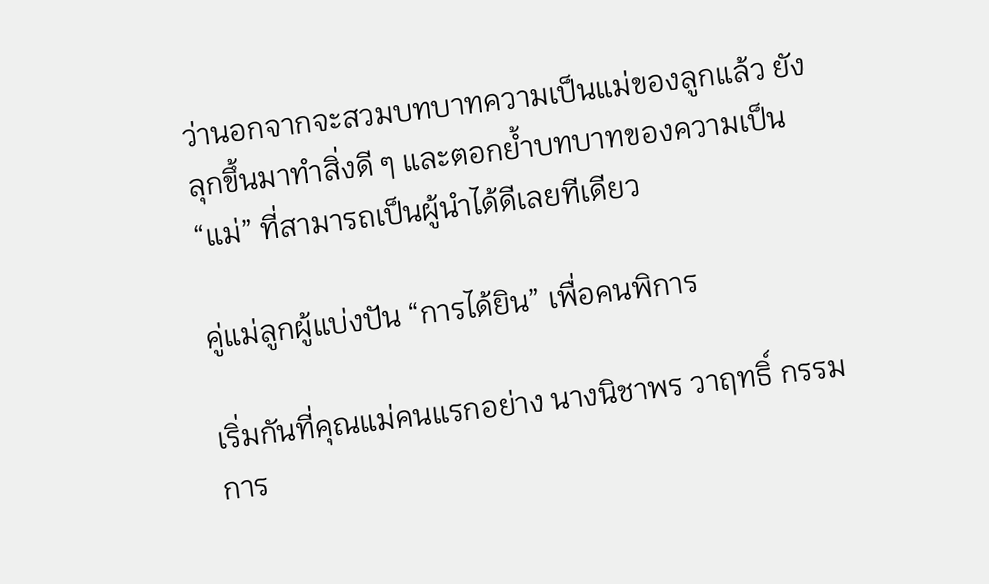ว่านอกจากจะสวมบทบาทความเป็นแม่ของลูกแล้ว ยังลุกขึ้นมาทำสิ่งดี ๆ และตอกย้ำบทบาทของความเป็น “แม่” ที่สามารถเป็นผู้นำได้ดีเลยทีเดียว

คู่แม่ลูกผู้แบ่งปัน “การได้ยิน” เพื่อคนพิการ

เริ่มกันที่คุณแม่คนแรกอย่าง นางนิชาพร วาฤทธิ์ กรรมการ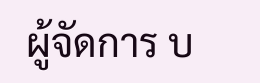ผู้จัดการ บ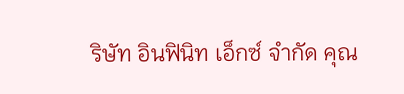ริษัท อินฟินิท เอ็กซ์ จำกัด คุณ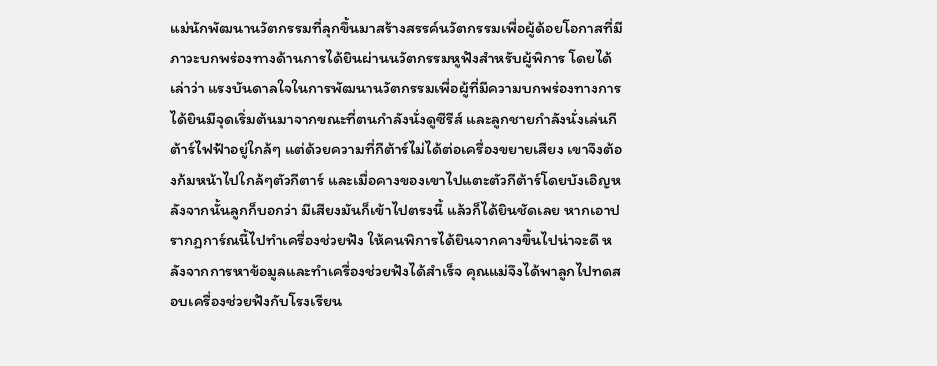แม่นักพัฒนานวัตกรรมที่ลุกขึ้นมาสร้างสรรค์นวัตกรรมเพื่อผู้ด้อยโอกาสที่มีภาวะบกพร่องทางด้านการได้ยินผ่านนวัตกรรมหูฟังสำหรับผู้พิการ โดยได้เล่าว่า แรงบันดาลใจในการพัฒนานวัตกรรมเพื่อผู้ที่มีความบกพร่องทางการได้ยินมีจุดเริ่มต้นมาจากขณะที่ตนกำลังนั่งดูซีรีส์ และลูกชายกำลังนั่งเล่นกีต้าร์ไฟฟ้าอยู่ใกล้ๆ แต่ด้วยความที่กีต้าร์ไม่ได้ต่อเครื่องขยายเสียง เขาจึงต้องก้มหน้าไปใกล้ๆตัวกีตาร์ และเมื่อคางของเขาไปแตะตัวกีต้าร์โดยบังเอิญหลังจากนั้นลูกก็บอกว่า มีเสียงมันก็เข้าไปตรงนี้ แล้วก็ได้ยินชัดเลย หากเอาปรากฏการ์ณนี้ไปทำเครื่องช่วยฟัง ให้คนพิการได้ยินจากคางขึ้นไปน่าจะดี หลังจากการหาข้อมูลและทำเครื่องช่วยฟังได้สำเร็จ คุณแม่จึงได้พาลูกไปทดสอบเครื่องช่วยฟังกับโรงเรียน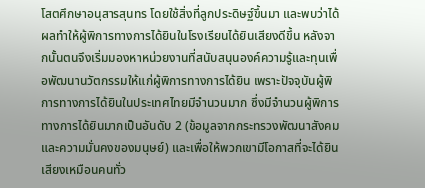โสตศึกษาอนุสารสุนทร โดยใช้สิ่งที่ลูกประดิษฐ์ขึ้นมา และพบว่าได้ผลทำให้ผู้พิการทางการได้ยินในโรงเรียนได้ยินเสียงดีขึ้น หลังจากนั้นตนจึงเริ่มมองหาหน่วยงานที่สนับสนุนองค์ความรู้และทุนเพื่อพัฒนานวัตกรรมให้แก่ผู้พิการทางการได้ยิน เพราะปัจจุบันผู้พิการทางการได้ยินในประเทศไทยมีจำนวนมาก ซึ่งมีจำนวนผู้พิการทางการได้ยินมากเป็นอันดับ 2 (ข้อมูลจากกระทรวงพัฒนาสังคมและความมั่นคงของมนุษย์) และเพื่อให้พวกเขามีโอกาสที่จะได้ยินเสียงเหมือนคนทั่ว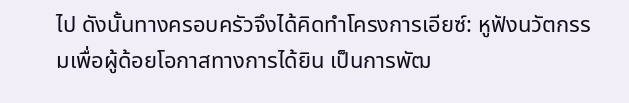ไป ดังนั้นทางครอบครัวจึงได้คิดทำโครงการเอียซ์: หูฟังนวัตกรรมเพื่อผู้ด้อยโอกาสทางการได้ยิน เป็นการพัฒ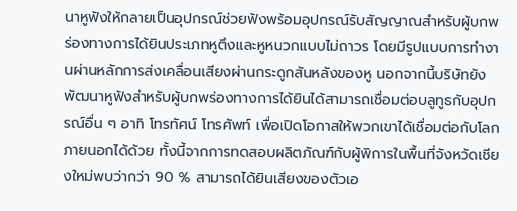นาหูฟังให้กลายเป็นอุปกรณ์ช่วยฟังพร้อมอุปกรณ์รับสัญญาณสำหรับผู้บกพร่องทางการได้ยินประเภทหูตึงและหูหนวกแบบไม่ถาวร โดยมีรูปแบบการทำงานผ่านหลักการส่งเคลื่อนเสียงผ่านกระดูกสันหลังของหู นอกจากนี้บริษัทยังพัฒนาหูฟังสำหรับผู้บกพร่องทางการได้ยินได้สามารถเชื่อมต่อบลูทูธกับอุปกรณ์อื่น ๆ อาทิ โทรทัศน์ โทรศัพท์ เพื่อเปิดโอกาสให้พวกเขาได้เชื่อมต่อกับโลกภายนอกได้ด้วย ทั้งนี้จากการทดสอบผลิตภัณฑ์กับผู้พิการในพื้นที่จังหวัดเชียงใหม่พบว่ากว่า 90 % สามารถได้ยินเสียงของตัวเอ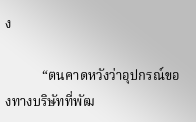ง

           “ตนคาดหวังว่าอุปกรณ์ของทางบริษัทที่พัฒ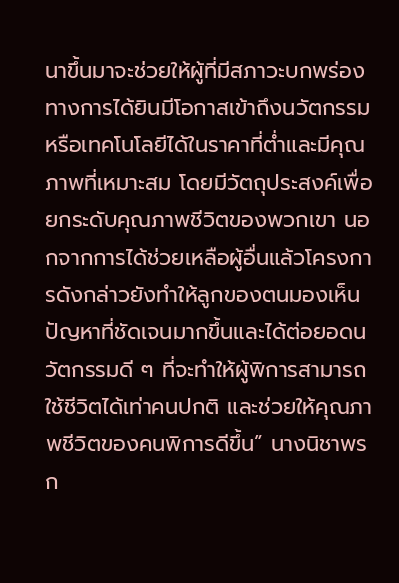นาขึ้นมาจะช่วยให้ผู้ที่มีสภาวะบกพร่องทางการได้ยินมีโอกาสเข้าถึงนวัตกรรมหรือเทคโนโลยีได้ในราคาที่ต่ำและมีคุณภาพที่เหมาะสม โดยมีวัตถุประสงค์เพื่อยกระดับคุณภาพชีวิตของพวกเขา นอกจากการได้ช่วยเหลือผู้อื่นแล้วโครงการดังกล่าวยังทำให้ลูกของตนมองเห็นปัญหาที่ชัดเจนมากขึ้นและได้ต่อยอดนวัตกรรมดี ๆ ที่จะทำให้ผู้พิการสามารถใช้ชีวิตได้เท่าคนปกติ และช่วยให้คุณภาพชีวิตของคนพิการดีขึ้น” นางนิชาพร ก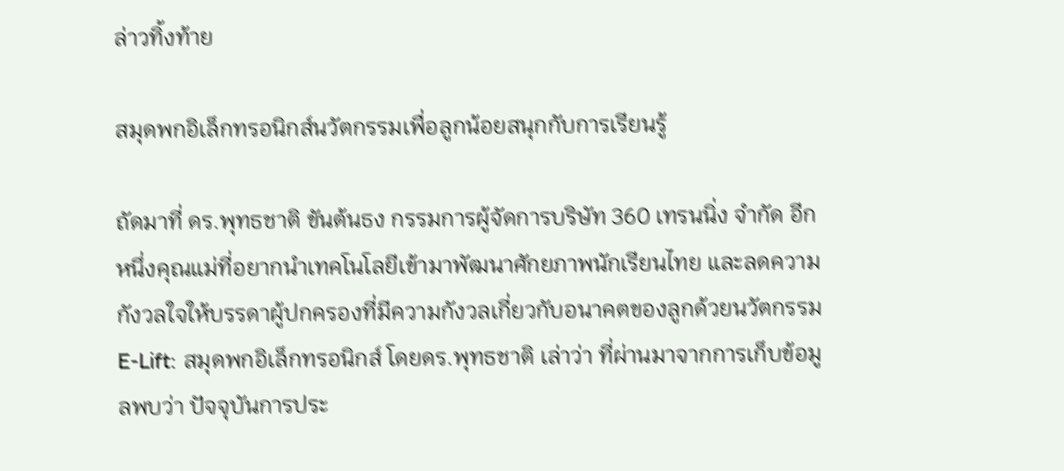ล่าวทิ้งท้าย

สมุดพกอิเล็กทรอนิกส์นวัตกรรมเพื่อลูกน้อยสนุกกับการเรียนรู้

ถัดมาที่ ดร.พุทธชาติ ขันต้นธง กรรมการผู้จัดการบริษัท 360 เทรนนิ่ง จำกัด อีกหนึ่งคุณแม่ที่อยากนำเทคโนโลยีเข้ามาพัฒนาศักยภาพนักเรียนไทย และลดความกังวลใจให้บรรดาผู้ปกครองที่มีความกังวลเกี่ยวกับอนาคตของลูกด้วยนวัตกรรม E-Lift: สมุดพกอิเล็กทรอนิกส์ โดยดร.พุทธชาติ เล่าว่า ที่ผ่านมาจากการเก็บข้อมูลพบว่า ปัจจุบันการประ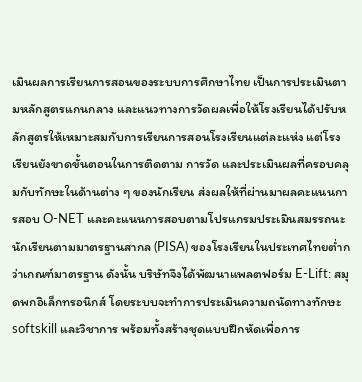เมินผลการเรียนการสอนของระบบการศึกษาไทย เป็นการประเมินตามหลักสูตรแกนกลาง และแนวทางการวัดผลเพื่อให้โรงเรียนได้ปรับหลักสูตรให้เหมาะสมกับการเรียนการสอนโรงเรียนแต่ละแห่ง แต่โรงเรียนยังขาดขั้นตอนในการติดตาม การวัด และประเมินผลที่ครอบคลุมกับทักษะในด้านต่าง ๆ ของนักเรียน ส่งผลให้ที่ผ่านมาผลคะแนนการสอบ O-NET และคะแนนการสอบตามโปรแกรมประเมินสมรรถนะนักเรียนตามมาตรฐานสากล (PISA) ของโรงเรียนในประเทศไทยต่ำกว่าเกณฑ์มาตรฐาน ดังนั้น บริษัทจึงได้พัฒนาแพลตฟอร์ม E-Lift: สมุดพกอิเล็กทรอนิกส์ โดยระบบจะทำการประเมินความถนัดทางทักษะ softskill และวิชาการ พร้อมทั้งสร้างชุดแบบฝึกหัดเพื่อการ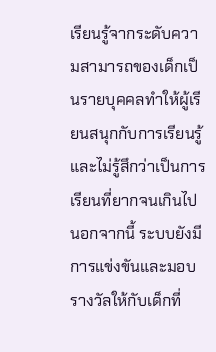เรียนรู้จากระดับความสามารถของเด็กเป็นรายบุคคลทำให้ผู้เรียนสนุกกับการเรียนรู้ และไม่รู้สึกว่าเป็นการเรียนที่ยากจนเกินไป นอกจากนี้ ระบบยังมีการแข่งขันและมอบรางวัลให้กับเด็กที่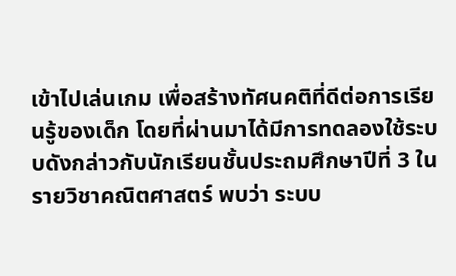เข้าไปเล่นเกม เพื่อสร้างทัศนคติที่ดีต่อการเรียนรู้ของเด็ก โดยที่ผ่านมาได้มีการทดลองใช้ระบบดังกล่าวกับนักเรียนชั้นประถมศึกษาปีที่ 3 ในรายวิชาคณิตศาสตร์ พบว่า ระบบ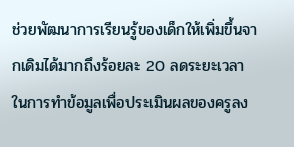ช่วยพัฒนาการเรียนรู้ของเด็กให้เพิ่มขึ้นจากเดิมได้มากถึงร้อยละ 20 ลดระยะเวลาในการทำข้อมูลเพื่อประเมินผลของครูลง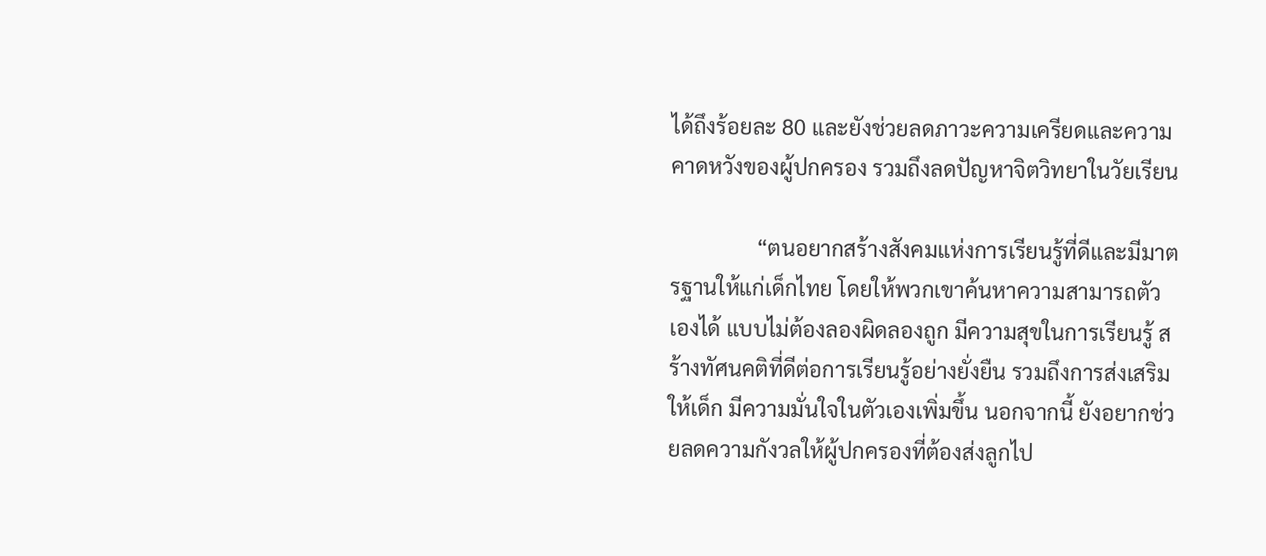ได้ถึงร้อยละ 80 และยังช่วยลดภาวะความเครียดและความคาดหวังของผู้ปกครอง รวมถึงลดปัญหาจิตวิทยาในวัยเรียน

                “ตนอยากสร้างสังคมแห่งการเรียนรู้ที่ดีและมีมาตรฐานให้แก่เด็กไทย โดยให้พวกเขาค้นหาความสามารถตัวเองได้ แบบไม่ต้องลองผิดลองถูก มีความสุขในการเรียนรู้ สร้างทัศนคติที่ดีต่อการเรียนรู้อย่างยั่งยืน รวมถึงการส่งเสริมให้เด็ก มีความมั่นใจในตัวเองเพิ่มขึ้น นอกจากนี้ ยังอยากช่วยลดความกังวลให้ผู้ปกครองที่ต้องส่งลูกไป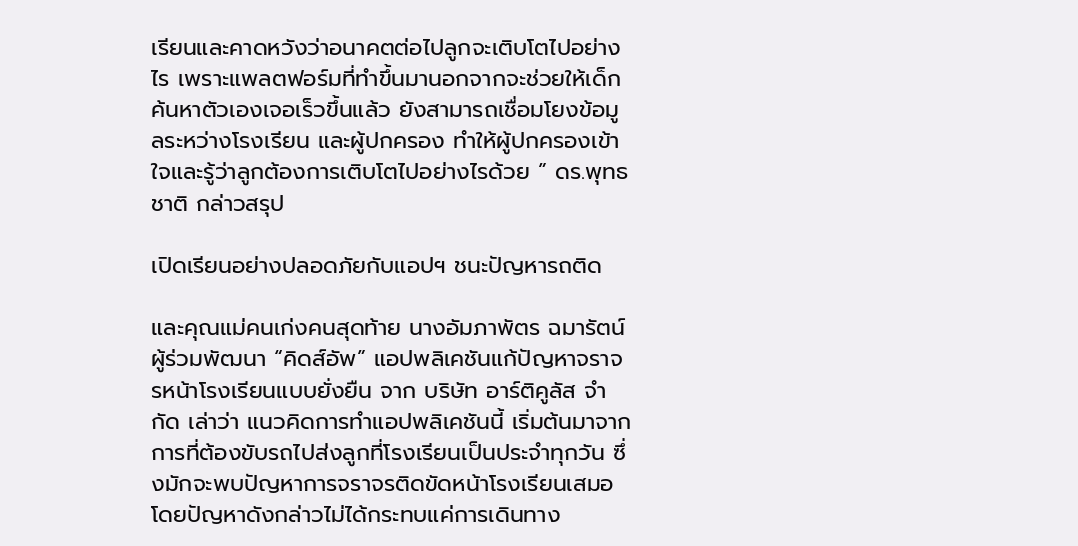เรียนและคาดหวังว่าอนาคตต่อไปลูกจะเติบโตไปอย่างไร เพราะแพลตฟอร์มที่ทำขึ้นมานอกจากจะช่วยให้เด็กค้นหาตัวเองเจอเร็วขึ้นแล้ว ยังสามารถเชื่อมโยงข้อมูลระหว่างโรงเรียน และผู้ปกครอง ทำให้ผู้ปกครองเข้าใจและรู้ว่าลูกต้องการเติบโตไปอย่างไรด้วย ” ดร.พุทธชาติ กล่าวสรุป

เปิดเรียนอย่างปลอดภัยกับแอปฯ ชนะปัญหารถติด

และคุณแม่คนเก่งคนสุดท้าย นางอัมภาพัตร ฉมารัตน์ ผู้ร่วมพัฒนา “คิดส์อัพ” แอปพลิเคชันแก้ปัญหาจราจรหน้าโรงเรียนแบบยั่งยืน จาก บริษัท อาร์ติคูลัส จํากัด เล่าว่า แนวคิดการทำแอปพลิเคชันนี้ เริ่มต้นมาจากการที่ต้องขับรถไปส่งลูกที่โรงเรียนเป็นประจำทุกวัน ซึ่งมักจะพบปัญหาการจราจรติดขัดหน้าโรงเรียนเสมอ โดยปัญหาดังกล่าวไม่ได้กระทบแค่การเดินทาง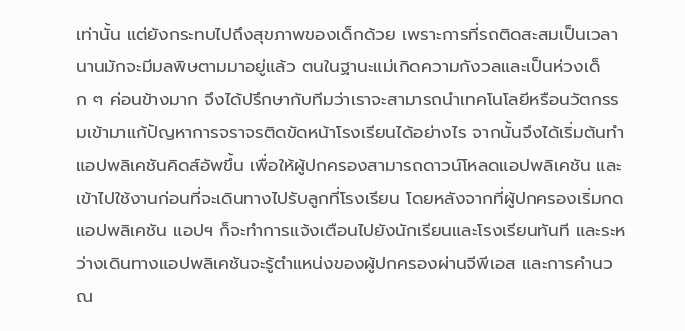เท่านั้น แต่ยังกระทบไปถึงสุขภาพของเด็กด้วย เพราะการที่รถติดสะสมเป็นเวลานานมักจะมีมลพิษตามมาอยู่แล้ว ตนในฐานะแม่เกิดความกังวลและเป็นห่วงเด็ก ๆ ค่อนข้างมาก จึงได้ปรึกษากับทีมว่าเราจะสามารถนำเทคโนโลยีหรือนวัตกรรมเข้ามาแก้ปัญหาการจราจรติดขัดหน้าโรงเรียนได้อย่างไร จากนั้นจึงได้เริ่มต้นทำแอปพลิเคชันคิดส์อัพขึ้น เพื่อให้ผู้ปกครองสามารถดาวน์โหลดแอปพลิเคชัน และเข้าไปใช้งานก่อนที่จะเดินทางไปรับลูกที่โรงเรียน โดยหลังจากที่ผู้ปกครองเริ่มกดแอปพลิเคชัน แอปฯ ก็จะทำการแจ้งเตือนไปยังนักเรียนและโรงเรียนทันที และระหว่างเดินทางแอปพลิเคชันจะรู้ตําแหน่งของผู้ปกครองผ่านจีพีเอส และการคํานวณ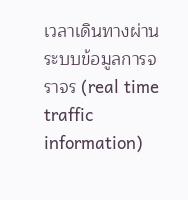เวลาเดินทางผ่านระบบข้อมูลการจราจร (real time traffic information)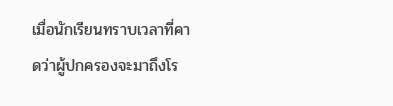เมื่อนักเรียนทราบเวลาที่คาดว่าผู้ปกครองจะมาถึงโร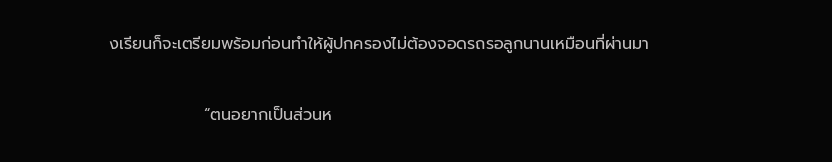งเรียนก็จะเตรียมพร้อมก่อนทำให้ผู้ปกครองไม่ต้องจอดรถรอลูกนานเหมือนที่ผ่านมา

                “ตนอยากเป็นส่วนห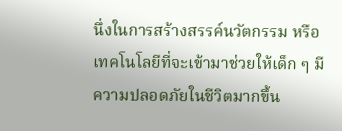นึ่งในการสร้างสรรค์นวัตกรรม หรือเทคโนโลยีที่จะเข้ามาช่วยให้เด็ก ๆ มีความปลอดภัยในชีวิตมากขึ้น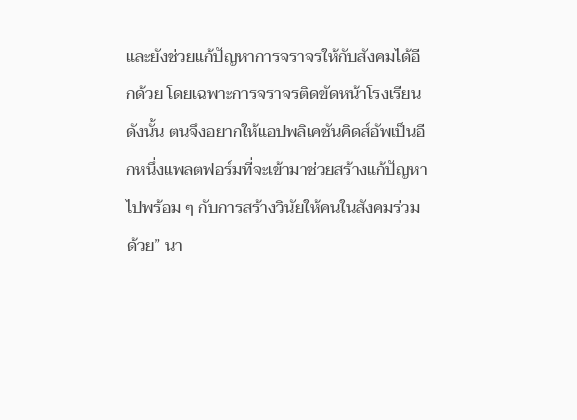และยังช่วยแก้ปัญหาการจราจรให้กับสังคมได้อีกด้วย โดยเฉพาะการจราจรติดขัดหน้าโรงเรียน ดังนั้น ตนจึงอยากให้แอปพลิเคชันคิดส์อัพเป็นอีกหนึ่งแพลตฟอร์มที่จะเข้ามาช่วยสร้างแก้ปัญหาไปพร้อม ๆ กับการสร้างวินัยให้คนในสังคมร่วมด้วย” นา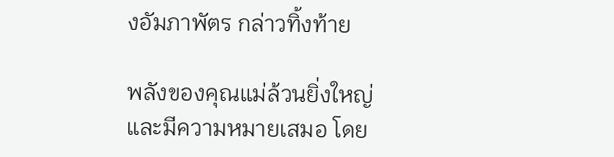งอัมภาพัตร กล่าวทิ้งท้าย

พลังของคุณแม่ล้วนยิ่งใหญ่และมีความหมายเสมอ โดย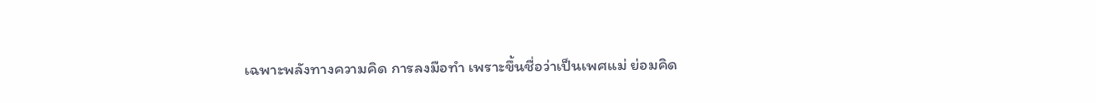เฉพาะพลังทางความคิด การลงมือทำ เพราะขึ้นชื่อว่าเป็นเพศแม่ ย่อมคิด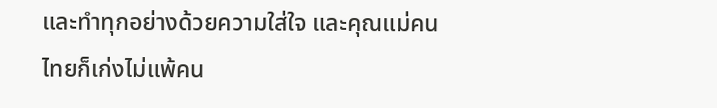และทำทุกอย่างด้วยความใส่ใจ และคุณแม่คนไทยก็เก่งไม่แพ้คน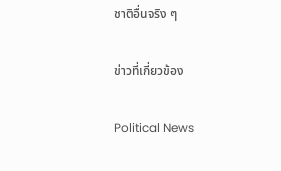ชาติอื่นจริง ๆ

ข่าวที่เกี่ยวข้อง

Political News